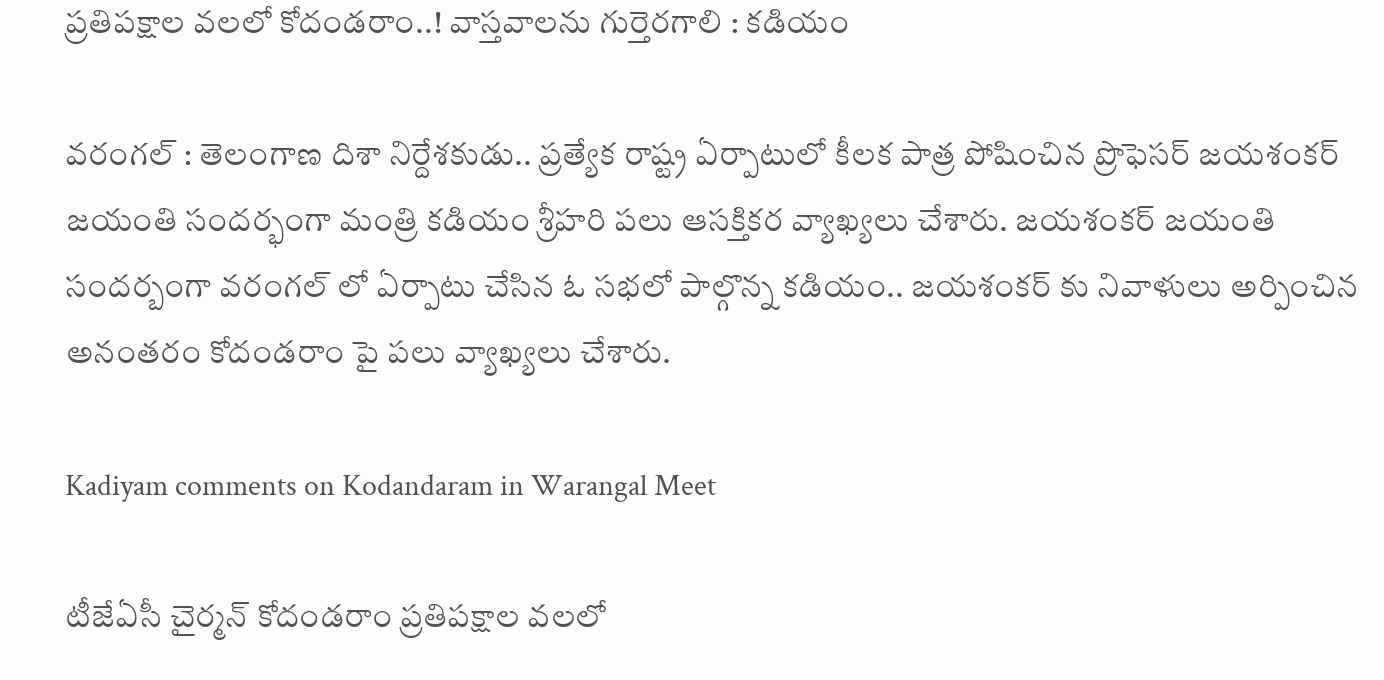ప్రతిపక్షాల వలలో కోదండరాం..! వాస్తవాలను గుర్తెరగాలి : కడియం

వరంగల్ : తెలంగాణ దిశా నిర్దేశకుడు.. ప్రత్యేక రాష్ట్ర ఏర్పాటులో కీలక పాత్ర పోషించిన ప్రొఫెసర్ జయశంకర్ జయంతి సందర్భంగా మంత్రి కడియం శ్రీహరి పలు ఆసక్తికర వ్యాఖ్యలు చేశారు. జయశంకర్ జయంతి సందర్బంగా వరంగల్ లో ఏర్పాటు చేసిన ఓ సభలో పాల్గొన్న కడియం.. జయశంకర్ కు నివాళులు అర్పించిన అనంతరం కోదండరాం పై పలు వ్యాఖ్యలు చేశారు.

Kadiyam comments on Kodandaram in Warangal Meet

టీజేఏసీ చైర్మన్ కోదండరాం ప్రతిపక్షాల వలలో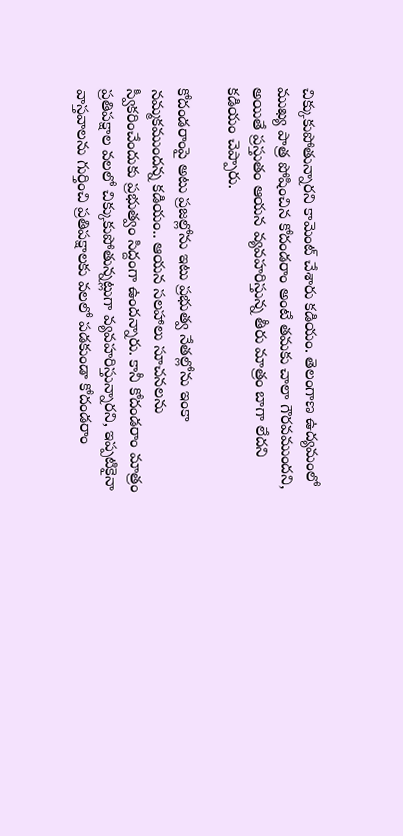చిక్కుకుపోతున్నారని కామెంట్ చేశారు కడియం. తెలంగాణ ఉద్యమంలో ముఖ్య పాత్ర పోషించిన కోదండరాం అంటే తమకు చాలా గౌరవముందని, అయితే ప్రస్తుతం ఆయన వ్యవహరిస్తున్న తీరు మాత్రం బాగా లేదని కడియం చెప్పారు.

కోదండరాంపై అటు ప్రజల్లోను ఇటు ప్రభుత్వ నేతల్లోను ఇంకా నమ్మకముందన్న కడియం.. ఆయన సలహాలు సూచనలను స్వీకరించేందుకు ప్రభుత్వం సిద్దంగా ఉందన్నారు. కానీ కోదండరాం మాత్రం ప్రతిపక్షాల వలలో చిక్కుకుపోతున్నట్లుగా వ్యవహరిస్తున్నారని, ఇప్పటికైనా వాస్తవాలను గుర్తించి ప్రతిపక్షాలకు వలలో పడకుండా కోదండరాం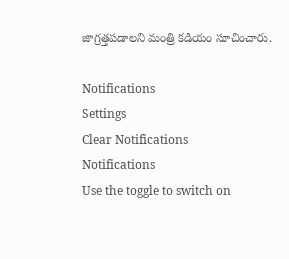జాగ్రత్తపడాలని మంత్రి కడియం సూచించారు.

Notifications
Settings
Clear Notifications
Notifications
Use the toggle to switch on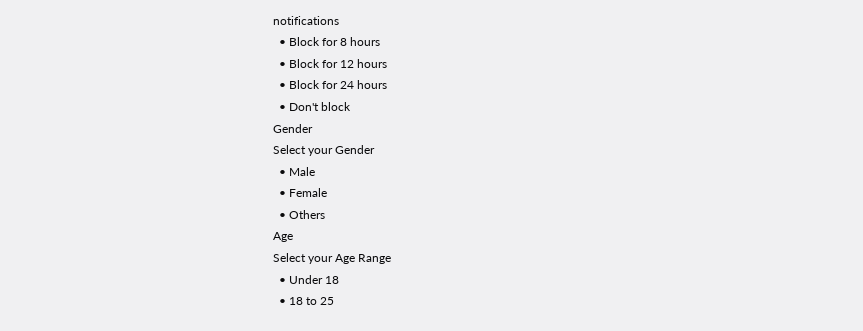notifications
  • Block for 8 hours
  • Block for 12 hours
  • Block for 24 hours
  • Don't block
Gender
Select your Gender
  • Male
  • Female
  • Others
Age
Select your Age Range
  • Under 18
  • 18 to 25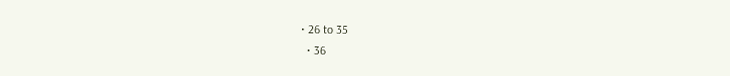• 26 to 35
  • 36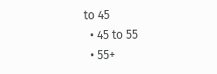to 45
  • 45 to 55
  • 55+